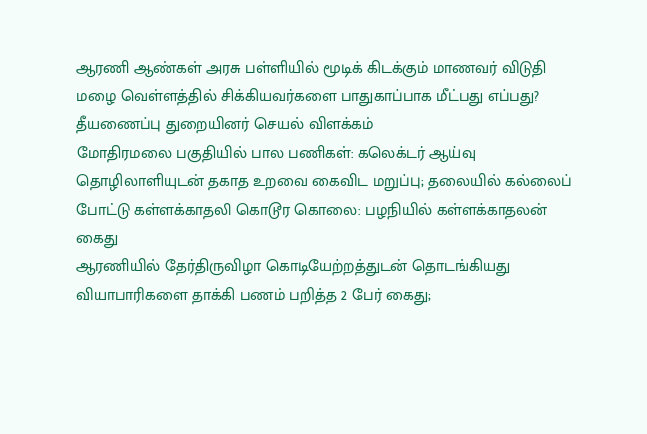ஆரணி ஆண்கள் அரசு பள்ளியில் மூடிக் கிடக்கும் மாணவர் விடுதி
மழை வெள்ளத்தில் சிக்கியவர்களை பாதுகாப்பாக மீட்பது எப்பது? தீயணைப்பு துறையினர் செயல் விளக்கம்
மோதிரமலை பகுதியில் பால பணிகள்: கலெக்டர் ஆய்வு
தொழிலாளியுடன் தகாத உறவை கைவிட மறுப்பு; தலையில் கல்லைப் போட்டு கள்ளக்காதலி கொடூர கொலை: பழநியில் கள்ளக்காதலன் கைது
ஆரணியில் தேர்திருவிழா கொடியேற்றத்துடன் தொடங்கியது
வியாபாரிகளை தாக்கி பணம் பறித்த 2 பேர் கைது;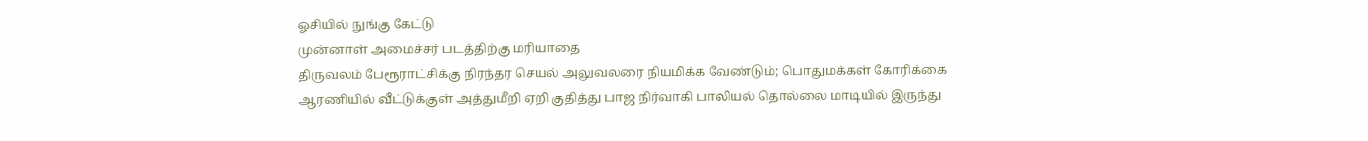ஓசியில் நுங்கு கேட்டு
முன்னாள் அமைச்சர் படத்திற்கு மரியாதை
திருவலம் பேரூராட்சிக்கு நிரந்தர செயல் அலுவலரை நியமிக்க வேண்டும்; பொதுமக்கள் கோரிக்கை
ஆரணியில் வீட்டுக்குள் அத்துமீறி ஏறி குதித்து பாஜ நிர்வாகி பாலியல் தொல்லை மாடியில் இருந்து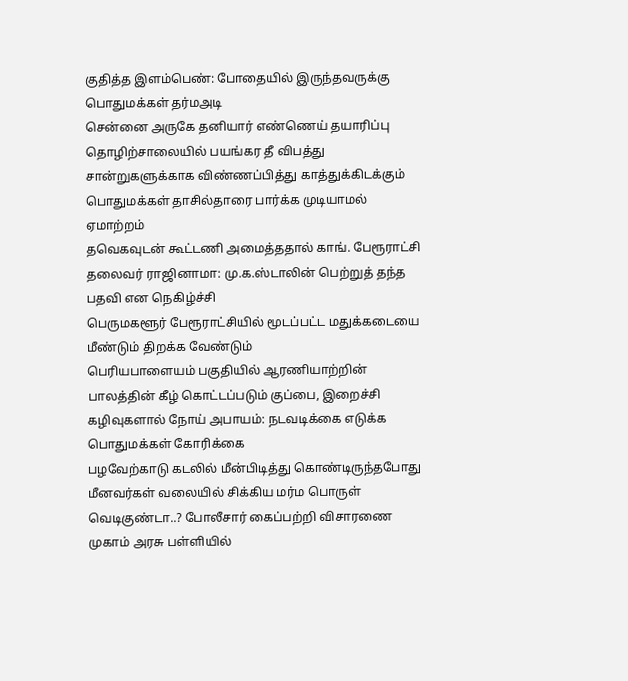குதித்த இளம்பெண்: போதையில் இருந்தவருக்கு பொதுமக்கள் தர்மஅடி
சென்னை அருகே தனியார் எண்ணெய் தயாரிப்பு தொழிற்சாலையில் பயங்கர தீ விபத்து
சான்றுகளுக்காக விண்ணப்பித்து காத்துக்கிடக்கும் பொதுமக்கள் தாசில்தாரை பார்க்க முடியாமல் ஏமாற்றம்
தவெகவுடன் கூட்டணி அமைத்ததால் காங். பேரூராட்சி தலைவர் ராஜினாமா: மு.க.ஸ்டாலின் பெற்றுத் தந்த பதவி என நெகிழ்ச்சி
பெருமகளூர் பேரூராட்சியில் மூடப்பட்ட மதுக்கடையை மீண்டும் திறக்க வேண்டும்
பெரியபாளையம் பகுதியில் ஆரணியாற்றின் பாலத்தின் கீழ் கொட்டப்படும் குப்பை, இறைச்சி கழிவுகளால் நோய் அபாயம்: நடவடிக்கை எடுக்க பொதுமக்கள் கோரிக்கை
பழவேற்காடு கடலில் மீன்பிடித்து கொண்டிருந்தபோது மீனவர்கள் வலையில் சிக்கிய மர்ம பொருள் வெடிகுண்டா..? போலீசார் கைப்பற்றி விசாரணை
முகாம் அரசு பள்ளியில்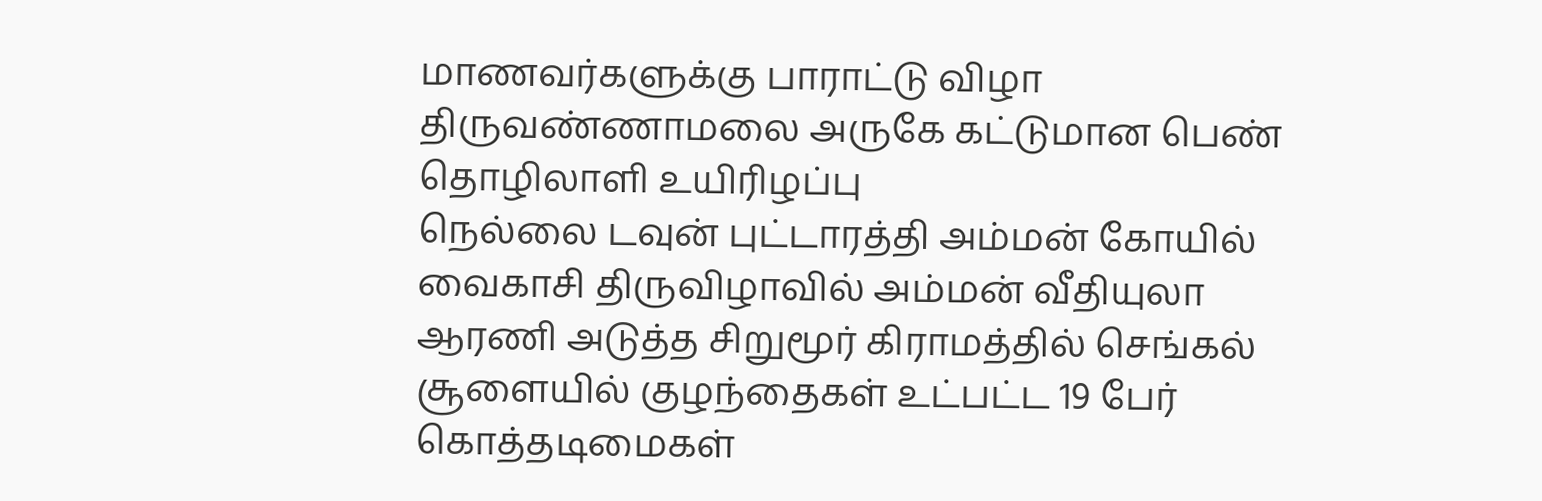மாணவர்களுக்கு பாராட்டு விழா
திருவண்ணாமலை அருகே கட்டுமான பெண் தொழிலாளி உயிரிழப்பு
நெல்லை டவுன் புட்டாரத்தி அம்மன் கோயில் வைகாசி திருவிழாவில் அம்மன் வீதியுலா
ஆரணி அடுத்த சிறுமூர் கிராமத்தில் செங்கல் சூளையில் குழந்தைகள் உட்பட்ட 19 பேர் கொத்தடிமைகள்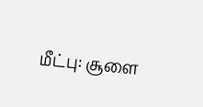மீட்பு: சூளை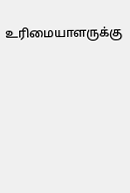உரிமையாளருக்கு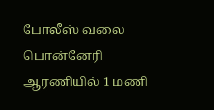போலீஸ் வலை
பொன்னேரி ஆரணியில் 1 மணி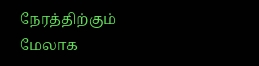நேரத்திற்கும் மேலாக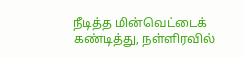நீடித்த மின்வெட்டைக் கண்டித்து, நள்ளிரவில்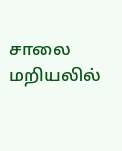சாலை மறியலில்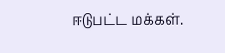ஈடுபட்ட மக்கள்.